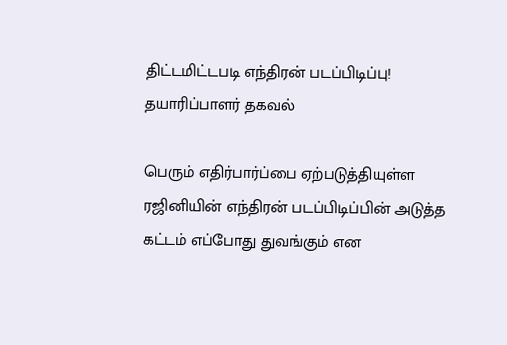திட்டமிட்டபடி எந்திரன் படப்பிடிப்பு! தயாரிப்பாளர் தகவல்

பெரும் எதிர்பார்ப்பை ஏற்படுத்தியுள்ள ரஜினியின் எந்திரன் படப்பிடிப்பின் அடுத்த கட்டம் எப்போது துவங்கும் என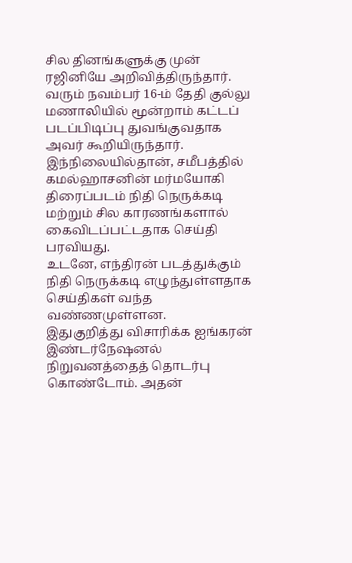சில தினங்களுக்கு முன் ரஜினியே அறிவித்திருந்தார். வரும் நவம்பர் 16-ம் தேதி குல்லு மணாலியில் மூன்றாம் கட்டப் படப்பிடிப்பு துவங்குவதாக அவர் கூறியிருந்தார்.
இந்நிலையில்தான், சமீபத்தில் கமல்ஹாசனின் மர்மயோகி திரைப்படம் நிதி நெருக்கடி மற்றும் சில காரணங்களால் கைவிடப்பட்டதாக செய்தி பரவியது.
உடனே, எந்திரன் படத்துக்கும் நிதி நெருக்கடி எழுந்துள்ளதாக செய்திகள் வந்த வண்ணமுள்ளன.
இதுகுறித்து விசாரிக்க ஐங்கரன் இண்டர்நேஷனல் நிறுவனத்தைத் தொடர்பு கொண்டோம். அதன்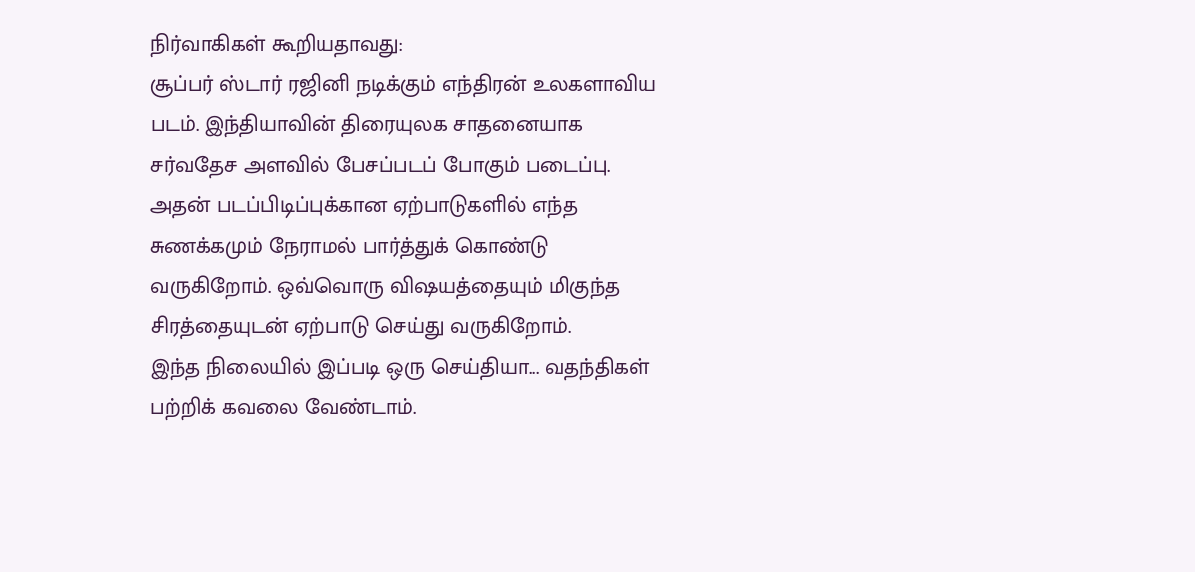நிர்வாகிகள் கூறியதாவது:
சூப்பர் ஸ்டார் ரஜினி நடிக்கும் எந்திரன் உலகளாவிய படம். இந்தியாவின் திரையுலக சாதனையாக சர்வதேச அளவில் பேசப்படப் போகும் படைப்பு.
அதன் படப்பிடிப்புக்கான ஏற்பாடுகளில் எந்த சுணக்கமும் நேராமல் பார்த்துக் கொண்டு வருகிறோம். ஒவ்வொரு விஷயத்தையும் மிகுந்த சிரத்தையுடன் ஏற்பாடு செய்து வருகிறோம்.
இந்த நிலையில் இப்படி ஒரு செய்தியா... வதந்திகள் பற்றிக் கவலை வேண்டாம்.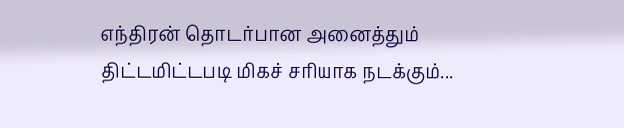எந்திரன் தொடர்பான அனைத்தும் திட்டமிட்டபடி மிகச் சரியாக நடக்கும்...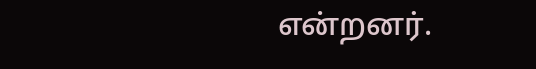என்றனர்.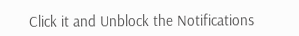Click it and Unblock the Notifications